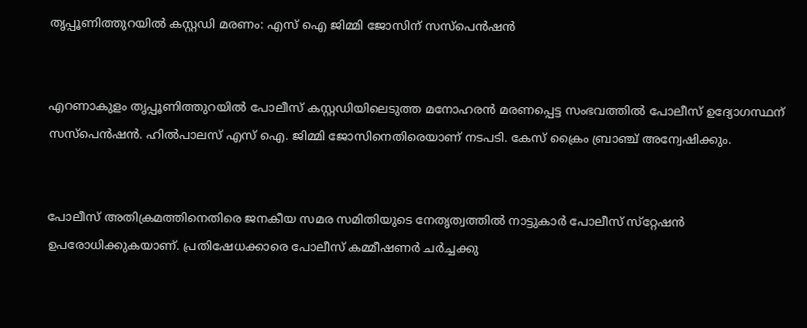തൃപ്പൂണിത്തുറയില്‍ കസ്റ്റഡി മരണം: എസ് ഐ ജിമ്മി ജോസിന് സസ്പെൻഷൻ


എറണാകുളം തൃപ്പൂണിത്തുറയില്‍ പോലീസ് കസ്റ്റഡിയിലെടുത്ത മനോഹരന്‍ മരണപ്പെട്ട സംഭവത്തില്‍ പോലീസ് ഉദ്യോഗസ്ഥന് സസ്‌പെന്‍ഷന്‍. ഹില്‍പാലസ് എസ് ഐ. ജിമ്മി ജോസിനെതിരെയാണ് നടപടി. കേസ് ക്രൈം ബ്രാഞ്ച് അന്വേഷിക്കും.


പോലീസ് അതിക്രമത്തിനെതിരെ ജനകീയ സമര സമിതിയുടെ നേതൃത്വത്തില്‍ നാട്ടുകാര്‍ പോലീസ് സ്‌റ്റേഷന്‍ ഉപരോധിക്കുകയാണ്. പ്രതിഷേധക്കാരെ പോലീസ് കമ്മീഷണര്‍ ചര്‍ച്ചക്കു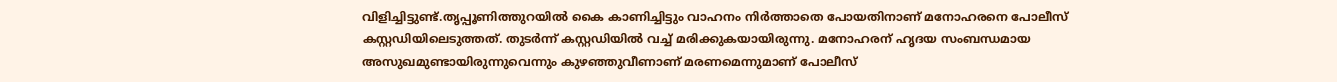വിളിച്ചിട്ടുണ്ട്.തൃപ്പൂണിത്തുറയില്‍ കൈ കാണിച്ചിട്ടും വാഹനം നിര്‍ത്താതെ പോയതിനാണ് മനോഹരനെ പോലീസ് കസ്റ്റഡിയിലെടുത്തത്. തുടര്‍ന്ന് കസ്റ്റഡിയില്‍ വച്ച് മരിക്കുകയായിരുന്നു. മനോഹരന് ഹൃദയ സംബന്ധമായ അസുഖമുണ്ടായിരുന്നുവെന്നും കുഴഞ്ഞുവീണാണ് മരണമെന്നുമാണ് പോലീസ്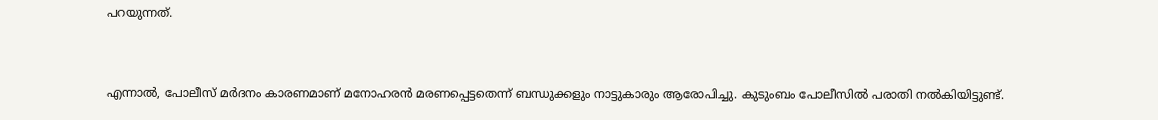പറയുന്നത്.


എന്നാല്‍, പോലീസ് മര്‍ദനം കാരണമാണ് മനോഹരന്‍ മരണപ്പെട്ടതെന്ന് ബന്ധുക്കളും നാട്ടുകാരും ആരോപിച്ചു. കുടുംബം പോലീസില്‍ പരാതി നല്‍കിയിട്ടുണ്ട്.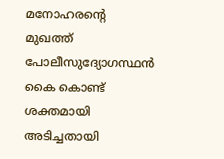മനോഹരന്റെ മുഖത്ത് പോലീസുദ്യോഗസ്ഥന്‍ കൈ കൊണ്ട് ശക്തമായി അടിച്ചതായി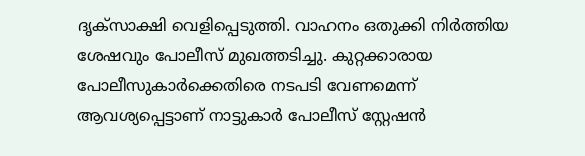ദൃക്സാക്ഷി വെളിപ്പെടുത്തി. വാഹനം ഒതുക്കി നിര്‍ത്തിയ ശേഷവും പോലീസ് മുഖത്തടിച്ചു. കുറ്റക്കാരായ പോലീസുകാര്‍ക്കെതിരെ നടപടി വേണമെന്ന് ആവശ്യപ്പെട്ടാണ് നാട്ടുകാര്‍ പോലീസ് സ്റ്റേഷന്‍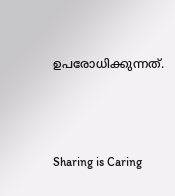ഉപരോധിക്കുന്നത്.



Sharing is Caring